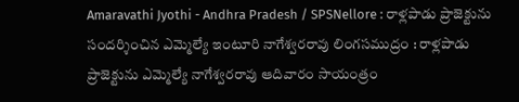Amaravathi Jyothi - Andhra Pradesh / SPSNellore : రాళ్లపాడు ప్రాజెక్టును సందర్శించిన ఎమ్మెల్యే ఇంటూరి నాగేశ్వరరావు లింగసముద్రం : రాళ్లపాడు ప్రాజెక్టును ఎమ్మెల్యే నాగేశ్వరరావు ఆదివారం సాయంత్రం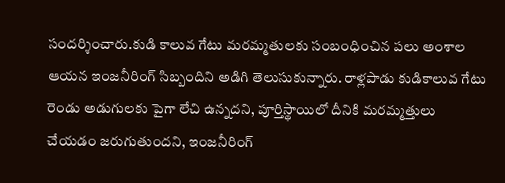సందర్శించారు.కుడి కాలువ గేటు మరమ్మతులకు సంబంధించిన పలు అంశాల ఆయన ఇంజనీరింగ్ సిబ్బందిని అడిగి తెలుసుకున్నారు. రాళ్లపాడు కుడికాలువ గేటు రెండు అడుగులకు పైగా లేచి ఉన్నదని, పూర్తిస్థాయిలో దీనికి మరమ్మత్తులు చేయడం జరుగుతుందని, ఇంజనీరింగ్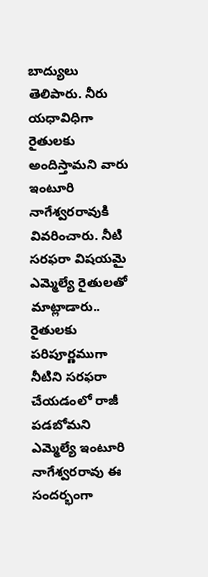బాద్యులు తెలిపారు. నీరు యధావిధిగా రైతులకు అందిస్తామని వారు ఇంటూరి నాగేశ్వరరావుకి వివరించారు. నీటి సరఫరా విషయమై ఎమ్మెల్యే రైతులతో మాట్లాడారు.. రైతులకు పరిపూర్ణముగా నీటిని సరఫరా చేయడంలో రాజీ పడబోమని ఎమ్మెల్యే ఇంటూరి నాగేశ్వరరావు ఈ సందర్భంగా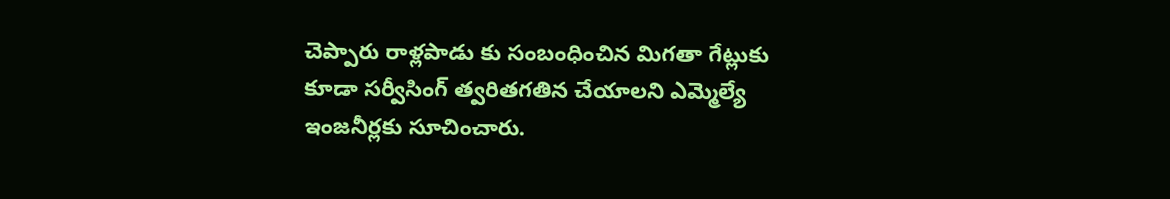చెప్పారు రాళ్లపాడు కు సంబంధించిన మిగతా గేట్లుకు కూడా సర్వీసింగ్ త్వరితగతిన చేయాలని ఎమ్మెల్యే ఇంజనీర్లకు సూచించారు.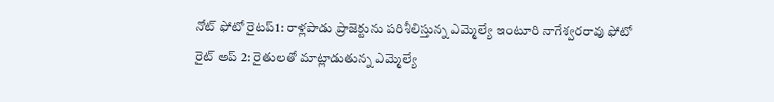నోట్ ఫోటో రైటప్1: రాళ్లపాడు ప్రాజెక్టును పరిశీలిస్తున్న ఎమ్మెల్యే ఇంటూరి నాగేశ్వరరావు ఫోటో రైట్ అప్ 2: రైతులతో మాట్లాడుతున్న ఎమ్మెల్యే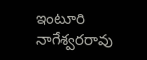ఇంటూరి నాగేశ్వరరావు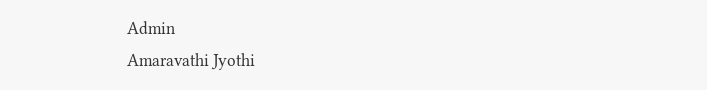Admin
Amaravathi Jyothi